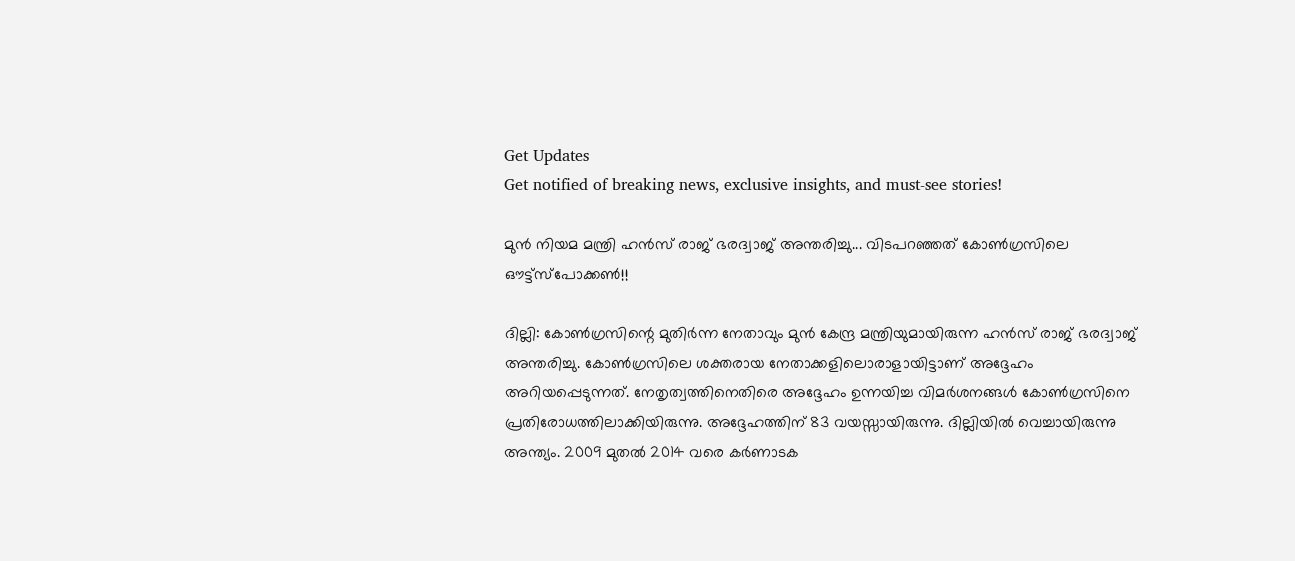Get Updates
Get notified of breaking news, exclusive insights, and must-see stories!

മുന്‍ നിയമ മന്ത്രി ഹന്‍സ് രാജ് ഭരദ്വാജ് അന്തരിച്ചു... വിടപറഞ്ഞത് കോണ്‍ഗ്രസിലെ ഔട്ട്‌സ്‌പോക്കണ്‍!!

ദില്ലി: കോണ്‍ഗ്രസിന്റെ മുതിര്‍ന്ന നേതാവും മുന്‍ കേന്ദ്ര മന്ത്രിയുമായിരുന്ന ഹന്‍സ് രാജ് ഭരദ്വാജ് അന്തരിച്ചു. കോണ്‍ഗ്രസിലെ ശക്തരായ നേതാക്കളിലൊരാളായിട്ടാണ് അദ്ദേഹം അറിയപ്പെടുന്നത്. നേതൃത്വത്തിനെതിരെ അദ്ദേഹം ഉന്നയിച്ച വിമര്‍ശനങ്ങള്‍ കോണ്‍ഗ്രസിനെ പ്രതിരോധത്തിലാക്കിയിരുന്നു. അദ്ദേഹത്തിന് 83 വയസ്സായിരുന്നു. ദില്ലിയില്‍ വെച്ചായിരുന്നു അന്ത്യം. 2009 മുതല്‍ 2014 വരെ കര്‍ണാടക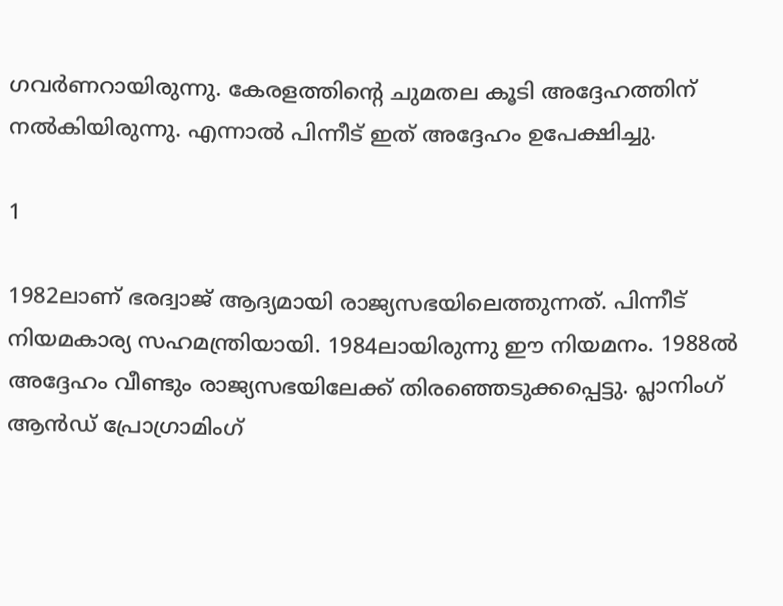ഗവര്‍ണറായിരുന്നു. കേരളത്തിന്റെ ചുമതല കൂടി അദ്ദേഹത്തിന് നല്‍കിയിരുന്നു. എന്നാല്‍ പിന്നീട് ഇത് അദ്ദേഹം ഉപേക്ഷിച്ചു.

1

1982ലാണ് ഭരദ്വാജ് ആദ്യമായി രാജ്യസഭയിലെത്തുന്നത്. പിന്നീട് നിയമകാര്യ സഹമന്ത്രിയായി. 1984ലായിരുന്നു ഈ നിയമനം. 1988ല്‍ അദ്ദേഹം വീണ്ടും രാജ്യസഭയിലേക്ക് തിരഞ്ഞെടുക്കപ്പെട്ടു. പ്ലാനിംഗ് ആന്‍ഡ് പ്രോഗ്രാമിംഗ്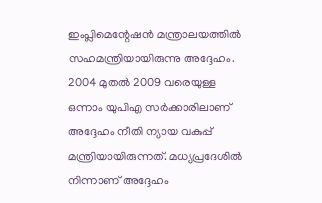ഇംപ്ലിമെന്റേഷന്‍ മന്ത്രാലയത്തില്‍ സഹമന്ത്രിയായിരുന്നു അദ്ദേഹം. 2004 മുതല്‍ 2009 വരെയുള്ള ഒന്നാം യുപിഎ സര്‍ക്കാരിലാണ് അദ്ദേഹം നീതി ന്യായ വകുപ്പ് മന്ത്രിയായിരുന്നത്. മധ്യപ്രദേശില്‍ നിന്നാണ് അദ്ദേഹം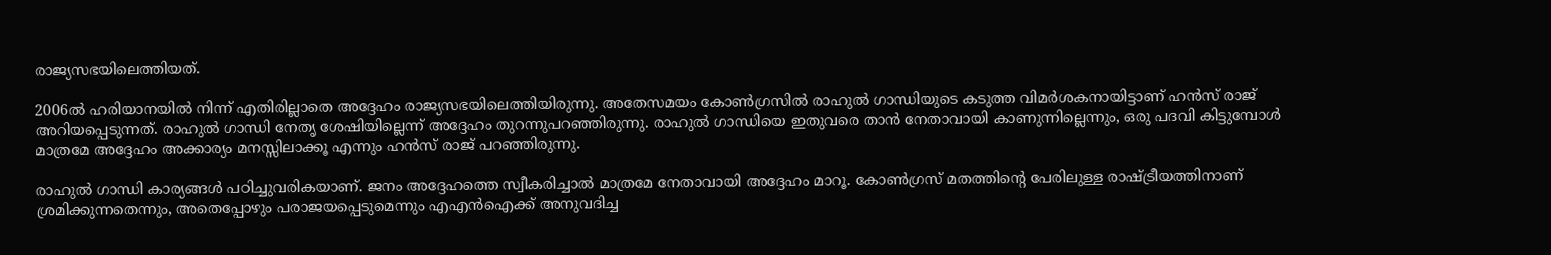രാജ്യസഭയിലെത്തിയത്.

2006ല്‍ ഹരിയാനയില്‍ നിന്ന് എതിരില്ലാതെ അദ്ദേഹം രാജ്യസഭയിലെത്തിയിരുന്നു. അതേസമയം കോണ്‍ഗ്രസില്‍ രാഹുല്‍ ഗാന്ധിയുടെ കടുത്ത വിമര്‍ശകനായിട്ടാണ് ഹന്‍സ് രാജ് അറിയപ്പെടുന്നത്. രാഹുല്‍ ഗാന്ധി നേതൃ ശേഷിയില്ലെന്ന് അദ്ദേഹം തുറന്നുപറഞ്ഞിരുന്നു. രാഹുല്‍ ഗാന്ധിയെ ഇതുവരെ താന്‍ നേതാവായി കാണുന്നില്ലെന്നും, ഒരു പദവി കിട്ടുമ്പോള്‍ മാത്രമേ അദ്ദേഹം അക്കാര്യം മനസ്സിലാക്കൂ എന്നും ഹന്‍സ് രാജ് പറഞ്ഞിരുന്നു.

രാഹുല്‍ ഗാന്ധി കാര്യങ്ങള്‍ പഠിച്ചുവരികയാണ്. ജനം അദ്ദേഹത്തെ സ്വീകരിച്ചാല്‍ മാത്രമേ നേതാവായി അദ്ദേഹം മാറൂ. കോണ്‍ഗ്രസ് മതത്തിന്റെ പേരിലുള്ള രാഷ്ട്രീയത്തിനാണ് ശ്രമിക്കുന്നതെന്നും, അതെപ്പോഴും പരാജയപ്പെടുമെന്നും എഎന്‍ഐക്ക് അനുവദിച്ച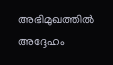അഭിമുഖത്തില്‍ അദ്ദേഹം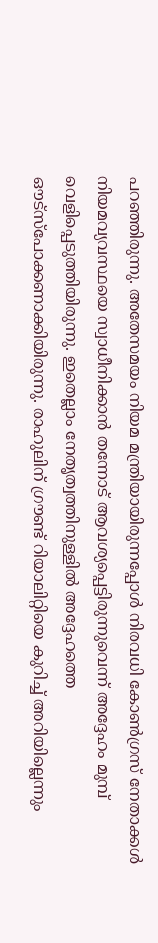പറഞ്ഞിരുന്നു. അതേസമയം നിയമ മന്ത്രിയായിരുന്നപ്പോള്‍ നിരവധി കോണ്‍ഗ്രസ് നേതാക്കള്‍ നിയമവ്യവസ്ഥയെ സ്വാധീനിക്കാന്‍ തന്നോട് ആവശ്യപ്പെട്ടിരുന്നുവെന്ന് അദ്ദേഹം മുമ്പ് വെളിപ്പെടുത്തിയിരുന്നു. ഇതെല്ലാം നേതൃത്വത്തിനുള്ളില്‍ അദ്ദേഹത്തെ ഔട്‌സ്‌പോക്കണാക്കിയിരുന്നു. രാഹുലിന് ഗ്രൗണ്ട് റിയാലിറ്റിയെ കുറിച്ച് അറിയില്ലെന്നും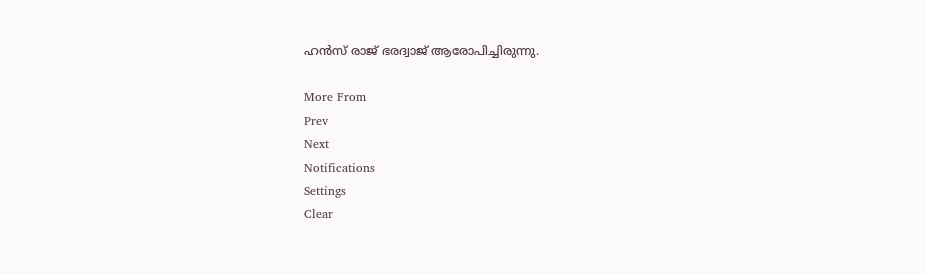ഹന്‍സ് രാജ് ഭരദ്വാജ് ആരോപിച്ചിരുന്നു.

More From
Prev
Next
Notifications
Settings
Clear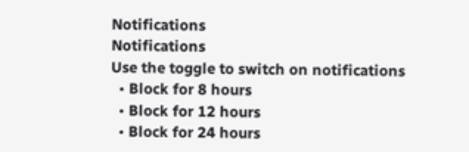Notifications
Notifications
Use the toggle to switch on notifications
  • Block for 8 hours
  • Block for 12 hours
  • Block for 24 hours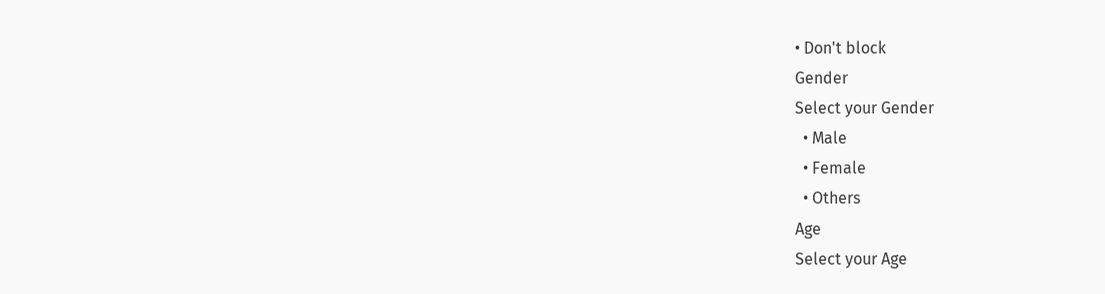• Don't block
Gender
Select your Gender
  • Male
  • Female
  • Others
Age
Select your Age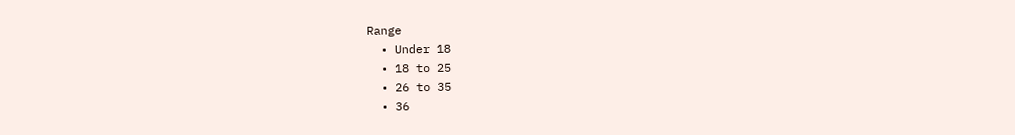Range
  • Under 18
  • 18 to 25
  • 26 to 35
  • 36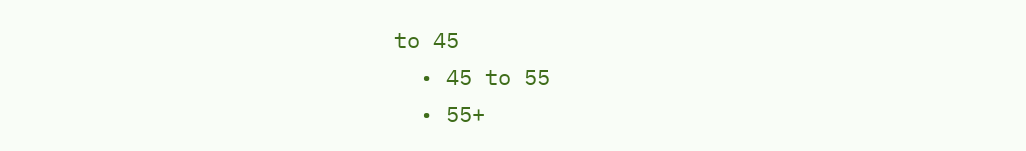to 45
  • 45 to 55
  • 55+